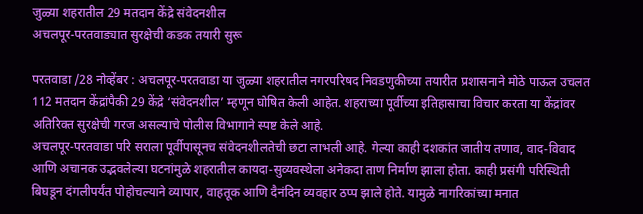जुळ्या शहरातील 29 मतदान केंद्रे संवेदनशील
अचलपूर-परतवाड्यात सुरक्षेची कडक तयारी सुरू

परतवाडा /28 नोव्हेंबर : अचलपूर-परतवाडा या जुळ्या शहरातील नगरपरिषद निवडणुकीच्या तयारीत प्रशासनाने मोठे पाऊल उचलत 112 मतदान केंद्रांपैकी 29 केंद्रे ‘संवेदनशील’ म्हणून घोषित केली आहेत. शहराच्या पूर्वीच्या इतिहासाचा विचार करता या केंद्रांवर अतिरिक्त सुरक्षेची गरज असल्याचे पोलीस विभागाने स्पष्ट केले आहे.
अचलपूर-परतवाडा परि सराला पूर्वीपासूनच संवेदनशीलतेची छटा लाभली आहे. गेल्या काही दशकांत जातीय तणाव, वाद-विवाद आणि अचानक उद्भवलेल्या घटनांमुळे शहरातील कायदा-सुव्यवस्थेला अनेकदा ताण निर्माण झाला होता. काही प्रसंगी परिस्थिती बिघडून दंगलीपर्यंत पोहोचल्याने व्यापार, वाहतूक आणि दैनंदिन व्यवहार ठप्प झाले होते. यामुळे नागरिकांच्या मनात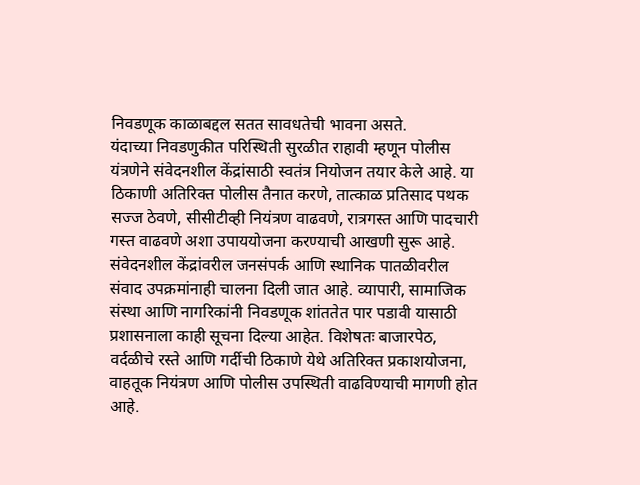निवडणूक काळाबद्दल सतत सावधतेची भावना असते.
यंदाच्या निवडणुकीत परिस्थिती सुरळीत राहावी म्हणून पोलीस यंत्रणेने संवेदनशील केंद्रांसाठी स्वतंत्र नियोजन तयार केले आहे. या ठिकाणी अतिरिक्त पोलीस तैनात करणे, तात्काळ प्रतिसाद पथक सज्ज ठेवणे, सीसीटीव्ही नियंत्रण वाढवणे, रात्रगस्त आणि पादचारी गस्त वाढवणे अशा उपाययोजना करण्याची आखणी सुरू आहे. संवेदनशील केंद्रांवरील जनसंपर्क आणि स्थानिक पातळीवरील संवाद उपक्रमांनाही चालना दिली जात आहे. व्यापारी, सामाजिक संस्था आणि नागरिकांनी निवडणूक शांततेत पार पडावी यासाठी प्रशासनाला काही सूचना दिल्या आहेत. विशेषतः बाजारपेठ, वर्दळीचे रस्ते आणि गर्दीची ठिकाणे येथे अतिरिक्त प्रकाशयोजना, वाहतूक नियंत्रण आणि पोलीस उपस्थिती वाढविण्याची मागणी होत आहे.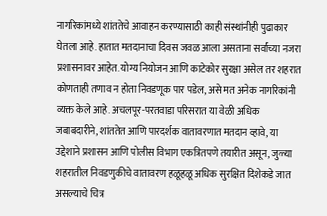नागरिकांमध्ये शांततेचे आवाहन करण्यासाठी काही संस्थांनीही पुढाकार घेतला आहे. हातात मतदानाचा दिवस जवळ आला असताना सर्वांच्या नजरा प्रशासनावर आहेत. योग्य नियोजन आणि काटेकोर सुरक्षा असेल तर शहरात कोणताही तणाव न होता निवडणूक पार पडेल, असे मत अनेक नागरिकांनी व्यक्त केले आहे. अचलपूर-परतवाडा परिसरात या वेळी अधिक जबाबदारीने, शांततेत आणि पारदर्शक वातावरणात मतदान व्हावे, या उद्देशाने प्रशासन आणि पोलीस विभाग एकत्रितपणे तयारीत असून, जुळ्या शहरातील निवडणुकीचे वातावरण हळूहळू अधिक सुरक्षित दिशेकडे जात असल्याचे चित्र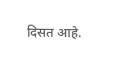दिसत आहे.